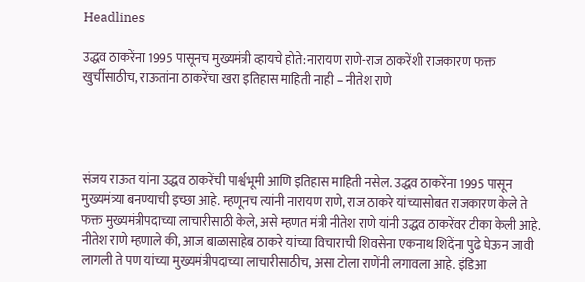Headlines

उद्धव ठाकरेंना 1995 पासूनच मुख्यमंत्री व्हायचे होते:नारायण राणे-राज ठाकरेंशी राजकारण फक्त खुर्चीसाठीच, राऊतांना ठाकरेंचा खरा इतिहास माहिती नाही – नीतेश राणे




संजय राऊत यांना उद्धव ठाकरेंची पार्श्वभूमी आणि इतिहास माहिती नसेल. उद्धव ठाकरेंना 1995 पासून मुख्यमंत्र्या बनण्याची इच्छा आहे. म्हणूनच त्यांनी नारायण राणे, राज ठाकरे यांच्यासोबत राजकारण केले ते फक्त मुख्यमंत्रीपदाच्या लाचारीसाठी केले, असे म्हणत मंत्री नीतेश राणे यांनी उद्धव ठाकरेंवर टीका केली आहे. नीतेश राणे म्हणाले की, आज बाळासाहेब ठाकरे यांच्या विचाराची शिवसेना एकनाथ शिंदेंना पुढे घेऊन जावी लागली ते पण यांच्या मुख्यमंत्रीपदाच्या लाचारीसाठीच, असा टोला राणेंनी लगावला आहे. इंडिआ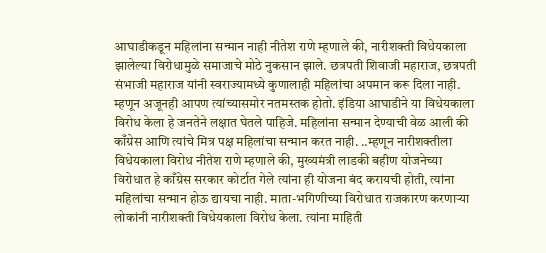आघाडीकडून महिलांना सन्मान नाही नीतेश राणे म्हणाले की, नारीशक्ती विधेयकाला झालेल्या विरोधामुळे समाजाचे मोठे नुकसान झाले. छत्रपती शिवाजी महाराज, छत्रपती संभाजी महाराज यांनी स्वराज्यामध्ये कुणालाही महिलांचा अपमान करू दिला नाही. म्हणून अजूनही आपण त्यांच्यासमोर नतमस्तक होतो. इंडिया आघाडीने या विधेयकाला विरोध केला हे जनतेने लक्षात घेतले पाहिजे. महिलांना सन्मान देण्याची वेळ आली की काँग्रेस आणि त्यांचे मित्र पक्ष महिलांचा सन्मान करत नाही. ..म्हणून नारीशक्तीला विधेयकाला विरोध नीतेश राणे म्हणाले की, मुख्यमंत्री लाडकी बहीण योजनेच्या विरोधात हे काँग्रेस सरकार कोर्टात गेले त्यांना ही योजना बंद करायची होती, त्यांना महिलांचा सन्मान होऊ द्यायचा नाही. माता-भगिणीच्या विरोधात राजकारण करणाऱ्या लोकांनी नारीशक्ती विधेयकाला विरोध केला. त्यांना माहिती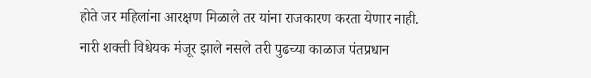होते जर महिलांना आरक्षण मिळाले तर यांना राजकारण करता येणार नाही. नारी शक्ती विधेयक मंजूर झाले नसले तरी पुढच्या काळाज पंतप्रधान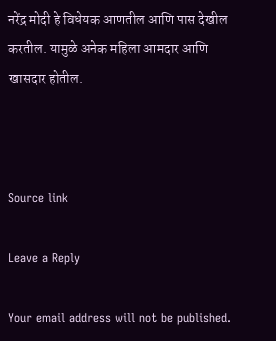नरेंद्र मोदी हे विधेयक आणतील आणि पास देखील करतील. यामुळे अनेक महिला आमदार आणि खासदार होतील.



Source link

Leave a Reply

Your email address will not be published.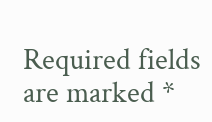Required fields are marked *